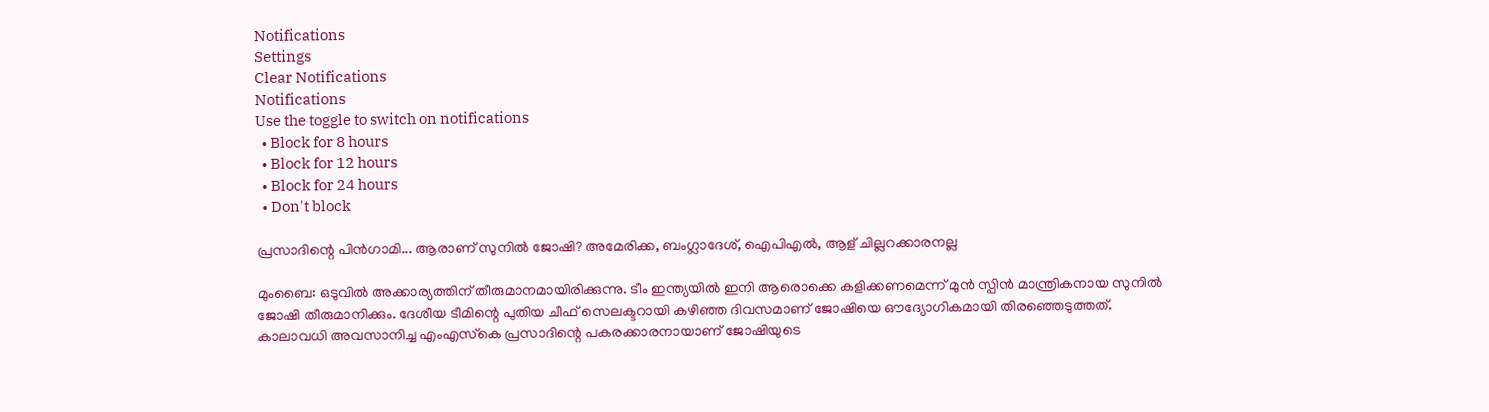Notifications
Settings
Clear Notifications
Notifications
Use the toggle to switch on notifications
  • Block for 8 hours
  • Block for 12 hours
  • Block for 24 hours
  • Don't block

പ്രസാദിന്റെ പിന്‍ഗാമി... ആരാണ് സുനില്‍ ജോഷി? അമേരിക്ക, ബംഗ്ലാദേശ്, ഐപിഎല്‍, ആള് ചില്ലറക്കാരനല്ല

മുംബൈ: ഒടുവില്‍ അക്കാര്യത്തിന് തീരുമാനമായിരിക്കുന്നു. ടീം ഇന്ത്യയില്‍ ഇനി ആരൊക്കെ കളിക്കണമെന്ന് മുന്‍ സ്പിന്‍ മാന്ത്രികനായ സുനില്‍ ജോഷി തീരുമാനിക്കും. ദേശീയ ടീമിന്റെ പുതിയ ചീഫ് സെലക്ടറായി കഴിഞ്ഞ ദിവസമാണ് ജോഷിയെ ഔദ്യോഗികമായി തിരഞ്ഞെടുത്തത്. കാലാവധി അവസാനിച്ച എംഎസ്‌കെ പ്രസാദിന്റെ പകരക്കാരനായാണ് ജോഷിയുടെ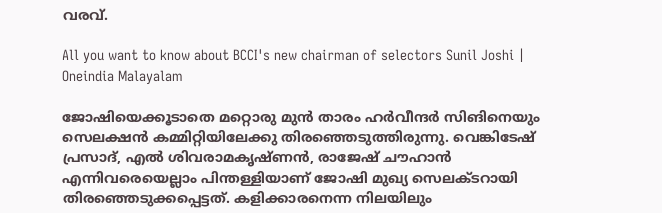വരവ്.

All you want to know about BCCI's new chairman of selectors Sunil Joshi | Oneindia Malayalam

ജോഷിയെക്കൂടാതെ മറ്റൊരു മുന്‍ താരം ഹര്‍വീന്ദര്‍ സിങിനെയും സെലക്ഷന്‍ കമ്മിറ്റിയിലേക്കു തിരഞ്ഞെടുത്തിരുന്നു. വെങ്കിടേഷ് പ്രസാദ്, എല്‍ ശിവരാമകൃഷ്ണന്‍, രാജേഷ് ചൗഹാന്‍ എന്നിവരെയെല്ലാം പിന്തള്ളിയാണ് ജോഷി മുഖ്യ സെലക്ടറായി തിരഞ്ഞെടുക്കപ്പെട്ടത്. കളിക്കാരനെന്ന നിലയിലും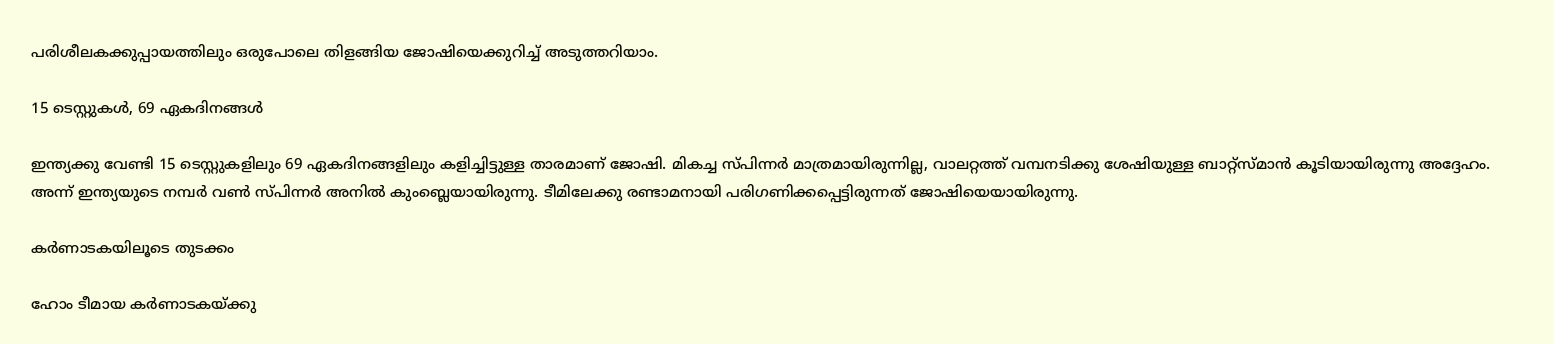പരിശീലകക്കുപ്പായത്തിലും ഒരുപോലെ തിളങ്ങിയ ജോഷിയെക്കുറിച്ച് അടുത്തറിയാം.

15 ടെസ്റ്റുകള്‍, 69 ഏകദിനങ്ങള്‍

ഇന്ത്യക്കു വേണ്ടി 15 ടെസ്റ്റുകളിലും 69 ഏകദിനങ്ങളിലും കളിച്ചിട്ടുള്ള താരമാണ് ജോഷി. മികച്ച സ്പിന്നര്‍ മാത്രമായിരുന്നില്ല, വാലറ്റത്ത് വമ്പനടിക്കു ശേഷിയുള്ള ബാറ്റ്‌സ്മാന്‍ കൂടിയായിരുന്നു അദ്ദേഹം. അന്ന് ഇന്ത്യയുടെ നമ്പര്‍ വണ്‍ സ്പിന്നര്‍ അനില്‍ കുംബ്ലെയായിരുന്നു. ടീമിലേക്കു രണ്ടാമനായി പരിഗണിക്കപ്പെട്ടിരുന്നത് ജോഷിയെയായിരുന്നു.

കര്‍ണാടകയിലൂടെ തുടക്കം

ഹോം ടീമായ കര്‍ണാടകയ്ക്കു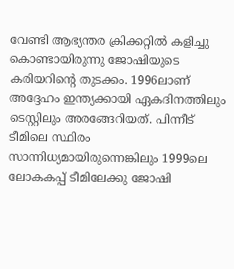വേണ്ടി ആഭ്യന്തര ക്രിക്കറ്റില്‍ കളിച്ചു കൊണ്ടായിരുന്നു ജോഷിയുടെ കരിയറിന്റെ തുടക്കം. 1996ലാണ് അദ്ദേഹം ഇന്ത്യക്കായി ഏകദിനത്തിലും ടെസ്റ്റിലും അരങ്ങേറിയത്. പിന്നീട് ടീമിലെ സ്ഥിരം സാന്നിധ്യമായിരുന്നെങ്കിലും 1999ലെ ലോകകപ്പ് ടീമിലേക്കു ജോഷി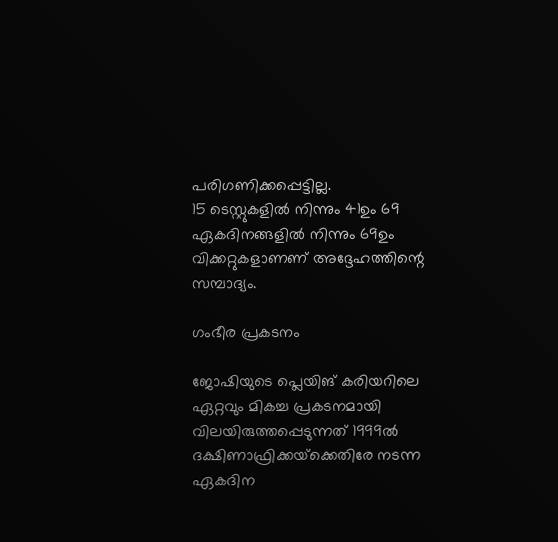പരിഗണിക്കപ്പെട്ടില്ല.
15 ടെസ്റ്റുകളില്‍ നിന്നും 41ഉം 69 ഏകദിനങ്ങളില്‍ നിന്നും 69ഉം വിക്കറ്റുകളാണണ് അദ്ദേഹത്തിന്റെ സമ്പാദ്യം.

ഗംഭീര പ്രകടനം

ജോഷിയുടെ പ്ലെയിങ് കരിയറിലെ ഏറ്റവും മികച്ച പ്രകടനമായി വിലയിരുത്തപ്പെടുന്നത് 1999ല്‍ ദക്ഷിണാഫ്രിക്കയ്‌ക്കെതിരേ നടന്ന ഏകദിന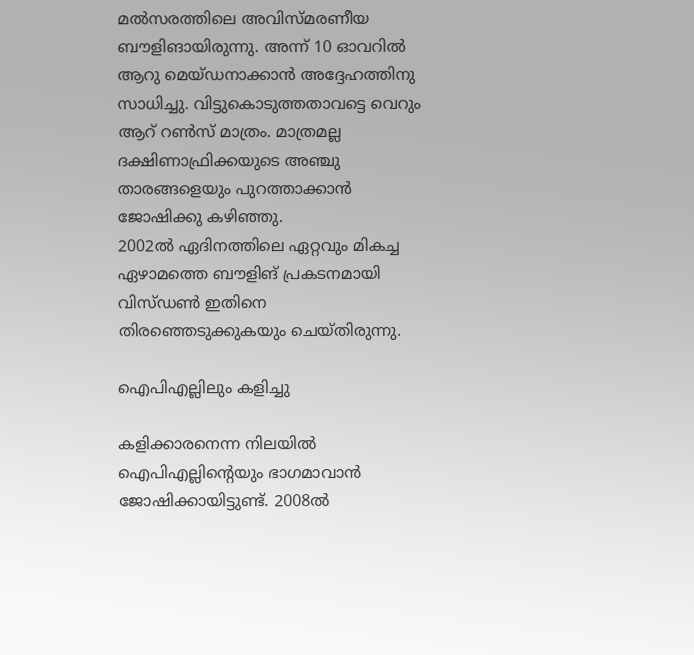മല്‍സരത്തിലെ അവിസ്മരണീയ ബൗളിങായിരുന്നു. അന്ന് 10 ഓവറില്‍ ആറു മെയ്ഡനാക്കാന്‍ അദ്ദേഹത്തിനു സാധിച്ചു. വിട്ടുകൊടുത്തതാവട്ടെ വെറും ആറ് റണ്‍സ് മാത്രം. മാത്രമല്ല ദക്ഷിണാഫ്രിക്കയുടെ അഞ്ചു താരങ്ങളെയും പുറത്താക്കാന്‍ ജോഷിക്കു കഴിഞ്ഞു.
2002ല്‍ ഏദിനത്തിലെ ഏറ്റവും മികച്ച ഏഴാമത്തെ ബൗളിങ് പ്രകടനമായി വിസ്ഡണ്‍ ഇതിനെ തിരഞ്ഞെടുക്കുകയും ചെയ്തിരുന്നു.

ഐപിഎല്ലിലും കളിച്ചു

കളിക്കാരനെന്ന നിലയില്‍ ഐപിഎല്ലിന്റെയും ഭാഗമാവാന്‍ ജോഷിക്കായിട്ടുണ്ട്. 2008ല്‍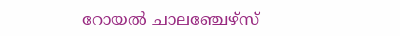റോയല്‍ ചാലഞ്ചേഴ്‌സ്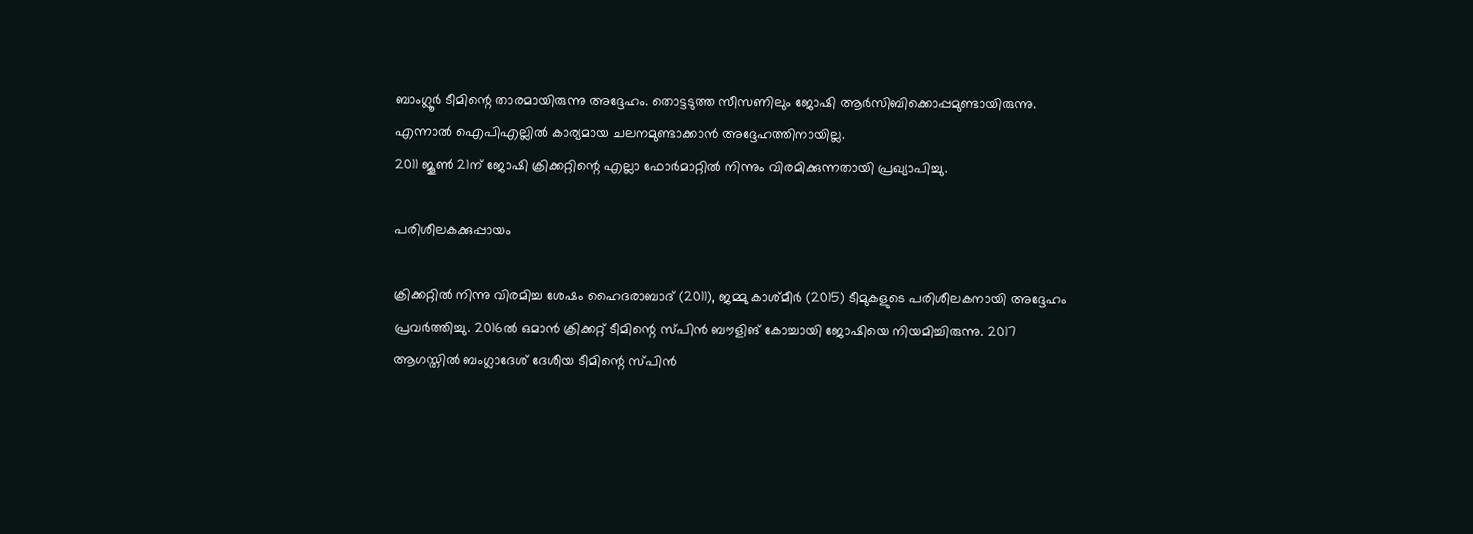ബാംഗ്ലൂര്‍ ടീമിന്റെ താരമായിരുന്നു അദ്ദേഹം. തൊട്ടടുത്ത സീസണിലും ജോഷി ആര്‍സിബിക്കൊപ്പമുണ്ടായിരുന്നു. എന്നാല്‍ ഐപിഎല്ലില്‍ കാര്യമായ ചലനമുണ്ടാക്കാന്‍ അദ്ദേഹത്തിനായില്ല.
2011 ജൂണ്‍ 21ന് ജോഷി ക്രിക്കറ്റിന്റെ എല്ലാ ഫോര്‍മാറ്റില്‍ നിന്നും വിരമിക്കുന്നതായി പ്രഖ്യാപിച്ചു.

പരിശീലകക്കുപ്പായം

ക്രിക്കറ്റില്‍ നിന്നു വിരമിച്ച ശേഷം ഹൈദരാബാദ് (2011), ജമ്മു കാശ്മീര്‍ (2015) ടീമുകളുടെ പരിശീലകനായി അദ്ദേഹം പ്രവര്‍ത്തിച്ചു. 2016ല്‍ ഒമാന്‍ ക്രിക്കറ്റ് ടീമിന്റെ സ്പിന്‍ ബൗളിങ് കോച്ചായി ജോഷിയെ നിയമിച്ചിരുന്നു. 2017 ആഗസ്തില്‍ ബംഗ്ലാദേശ് ദേശീയ ടീമിന്റെ സ്പിന്‍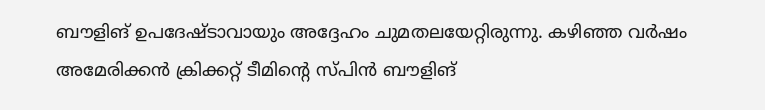ബൗളിങ് ഉപദേഷ്ടാവായും അദ്ദേഹം ചുമതലയേറ്റിരുന്നു. കഴിഞ്ഞ വര്‍ഷം അമേരിക്കന്‍ ക്രിക്കറ്റ് ടീമിന്റെ സ്പിന്‍ ബൗളിങ്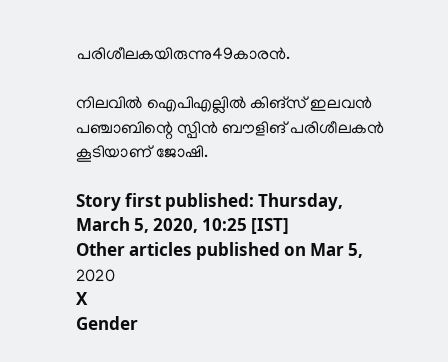പരിശീലകയിരുന്നു49കാരന്‍.

നിലവില്‍ ഐപിഎല്ലില്‍ കിങ്‌സ് ഇലവന്‍ പഞ്ചാബിന്റെ സ്പിന്‍ ബൗളിങ് പരിശീലകന്‍ കൂടിയാണ് ജോഷി.

Story first published: Thursday, March 5, 2020, 10:25 [IST]
Other articles published on Mar 5, 2020
X
Gender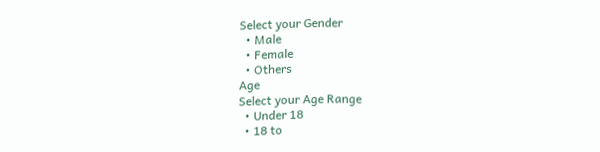Select your Gender
  • Male
  • Female
  • Others
Age
Select your Age Range
  • Under 18
  • 18 to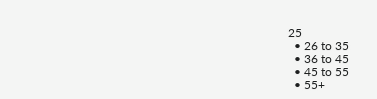25
  • 26 to 35
  • 36 to 45
  • 45 to 55
  • 55+